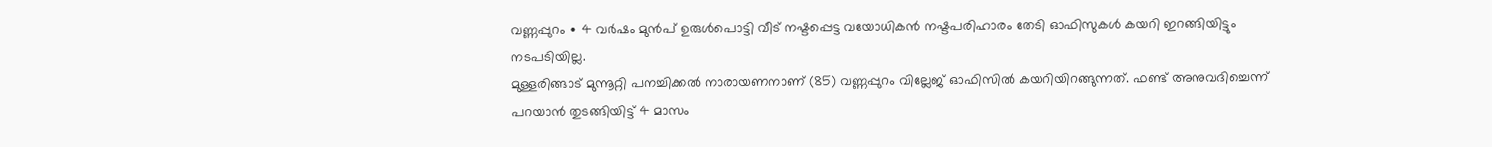വണ്ണപ്പുറം ∙ 4 വർഷം മുൻപ് ഉരുൾപൊട്ടി വീട് നഷ്ടപ്പെട്ട വയോധികൻ നഷ്ടപരിഹാരം തേടി ഓഫിസുകൾ കയറി ഇറങ്ങിയിട്ടും നടപടിയില്ല.
മുള്ളരിങ്ങാട് മുന്നൂറ്റി പനച്ചിക്കൽ നാരായണനാണ് (85) വണ്ണപ്പുറം വില്ലേജ് ഓഫിസിൽ കയറിയിറങ്ങുന്നത്. ഫണ്ട് അനുവദിച്ചെന്ന് പറയാൻ തുടങ്ങിയിട്ട് 4 മാസം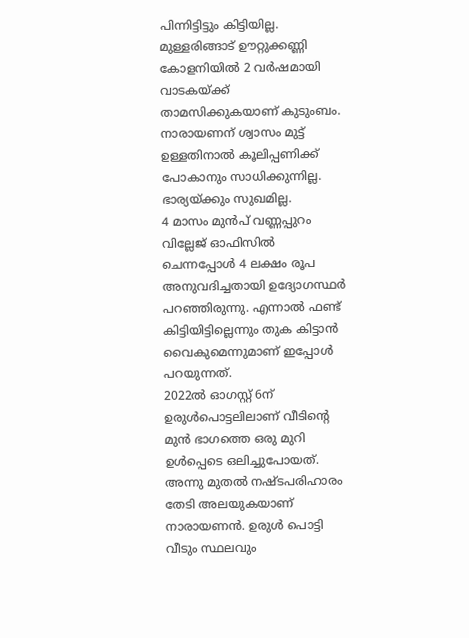പിന്നിട്ടിട്ടും കിട്ടിയില്ല.
മുള്ളരിങ്ങാട് ഊറ്റുക്കണ്ണി കോളനിയിൽ 2 വർഷമായി വാടകയ്ക്ക് താമസിക്കുകയാണ് കുടുംബം.
നാരായണന് ശ്വാസം മുട്ട് ഉള്ളതിനാൽ കൂലിപ്പണിക്ക് പോകാനും സാധിക്കുന്നില്ല. ഭാര്യയ്ക്കും സുഖമില്ല.
4 മാസം മുൻപ് വണ്ണപ്പുറം വില്ലേജ് ഓഫിസിൽ ചെന്നപ്പോൾ 4 ലക്ഷം രൂപ അനുവദിച്ചതായി ഉദ്യോഗസ്ഥർ പറഞ്ഞിരുന്നു. എന്നാൽ ഫണ്ട് കിട്ടിയിട്ടില്ലെന്നും തുക കിട്ടാൻ വൈകുമെന്നുമാണ് ഇപ്പോൾ പറയുന്നത്.
2022ൽ ഓഗസ്റ്റ് 6ന് ഉരുൾപൊട്ടലിലാണ് വീടിന്റെ മുൻ ഭാഗത്തെ ഒരു മുറി ഉൾപ്പെടെ ഒലിച്ചുപോയത്.
അന്നു മുതൽ നഷ്ടപരിഹാരം തേടി അലയുകയാണ് നാരായണൻ. ഉരുൾ പൊട്ടി വീടും സ്ഥലവും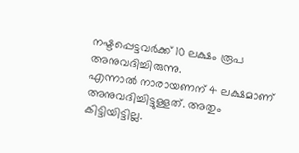നഷ്ടപ്പെട്ടവർക്ക് 10 ലക്ഷം രൂപ അനുവദിച്ചിരുന്നു.
എന്നാൽ നാരായണന് 4 ലക്ഷമാണ് അനുവദിച്ചിട്ടുള്ളത്. അതും കിട്ടിയിട്ടില്ല.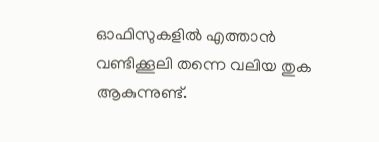ഓഫിസുകളിൽ എത്താൻ വണ്ടിക്കൂലി തന്നെ വലിയ തുക ആകുന്നുണ്ട്.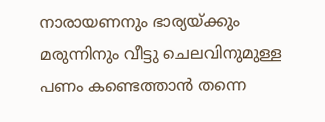നാരായണനും ഭാര്യയ്ക്കും മരുന്നിനും വീട്ടു ചെലവിനുമുള്ള പണം കണ്ടെത്താൻ തന്നെ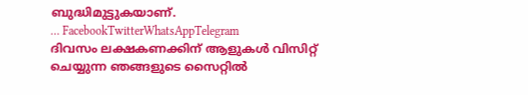ബുദ്ധിമുട്ടുകയാണ്.
… FacebookTwitterWhatsAppTelegram
ദിവസം ലക്ഷകണക്കിന് ആളുകൾ വിസിറ്റ് ചെയ്യുന്ന ഞങ്ങളുടെ സൈറ്റിൽ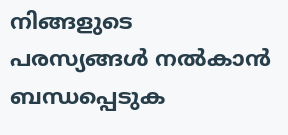നിങ്ങളുടെ പരസ്യങ്ങൾ നൽകാൻ ബന്ധപ്പെടുക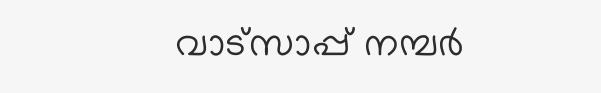വാട്സാപ്പ് നമ്പർ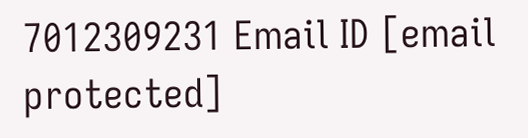7012309231 Email ID [email protected]